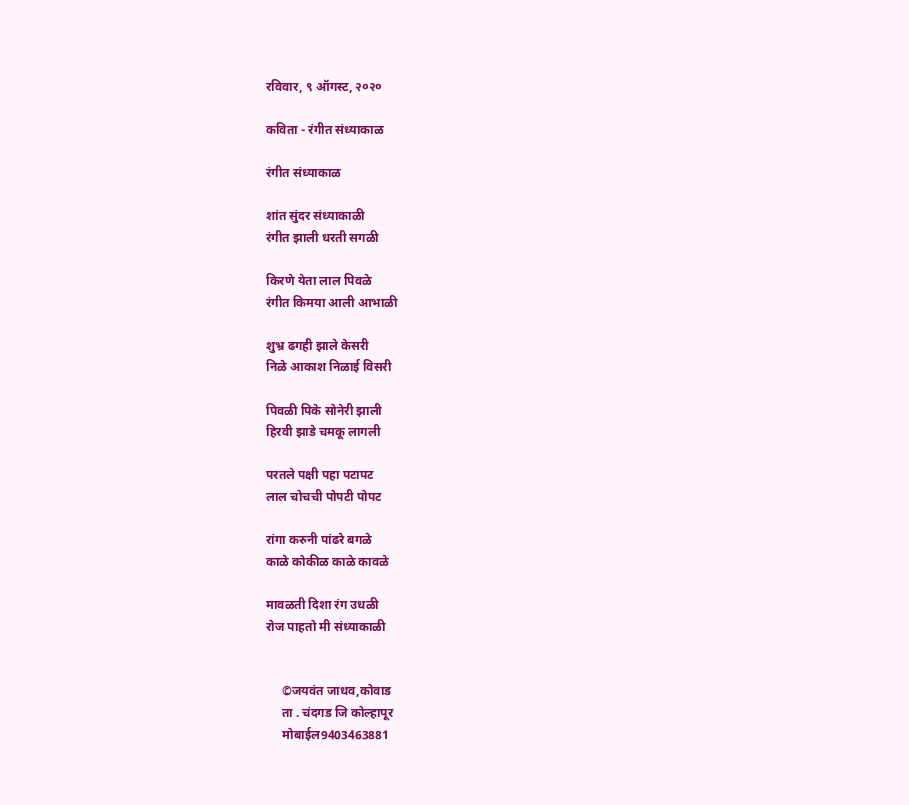रविवार, ९ ऑगस्ट, २०२०

कविता - रंगीत संध्याकाळ

रंगीत संध्याकाळ

शांत सुंदर संध्याकाळी
रंगीत झाली धरती सगळी

किरणे येता लाल पिवळे
रंगीत किमया आली आभाळी

शुभ्र ढगही झाले केसरी
निळे आकाश निळाई विसरी

पिवळी पिके सोनेरी झाली
हिरवी झाडे चमकू लागली

परतले पक्षी पहा पटापट
लाल चोचची पोपटी पोपट

रांगा करुनी पांढरे बगळे
काळे कोकीळ काळे कावळे

मावळती दिशा रंग उधळी
रोज पाहतो मी संध्याकाळी


     ©जयवंत जाधव,कोवाड
     ता . चंदगड जि कोल्हापूर
     मोबाईल9403463881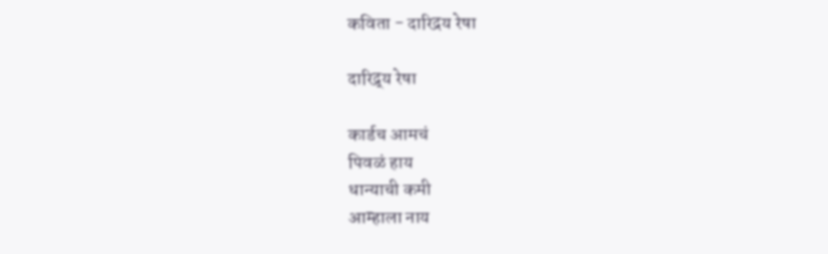कविता - दारिद्रय रेषा

दारिद्र्य रेषा

कार्डच आमचं
पिवळं हाय
धान्याची कमी
आम्हाला नाय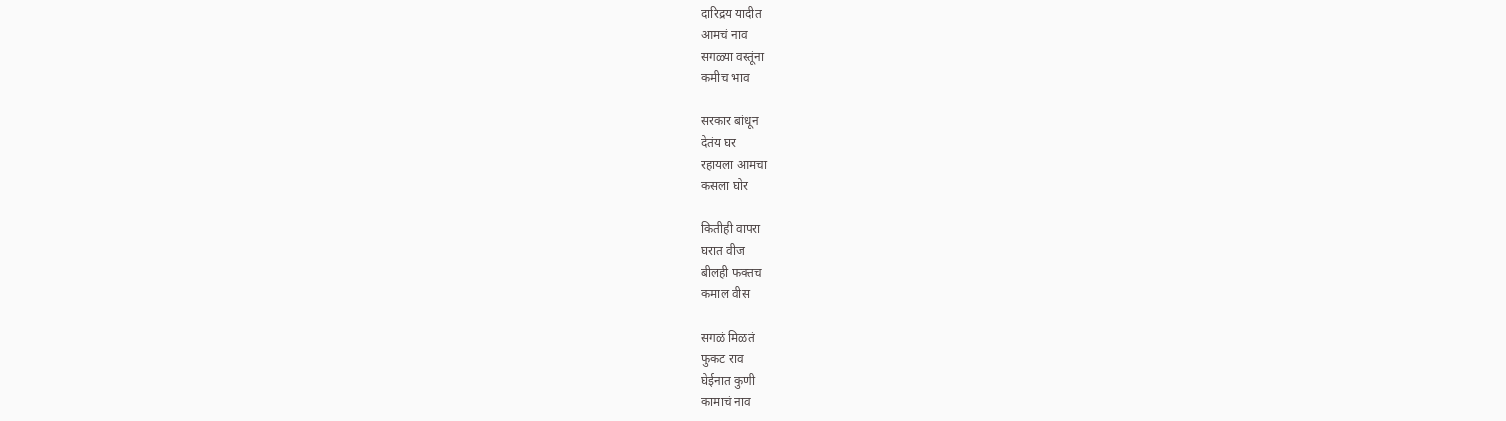दारिद्रय यादीत
आमचं नाव
सगळ्या वस्तूंना
कमीच भाव

सरकार बांधून
देतंय घर
रहायला आमचा
कसला घोर

कितीही वापरा
घरात वीज
बीलही फक्तच
कमाल वीस

सगळं मिळतं
फुकट राव
घेईनात कुणी
कामाचं नाव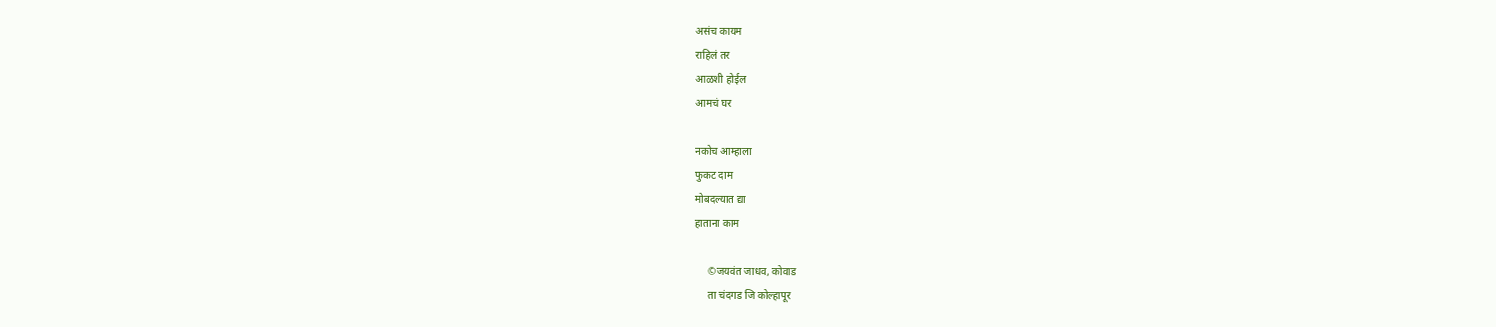असंच कायम
राहिलं तर
आळशी होईल
आमचं घर

नकोच आम्हाला
फुकट दाम
मोबदल्यात द्या
हाताना काम

     ©जयवंत जाधव, कोवाड
     ता चंदगड जि कोल्हापूर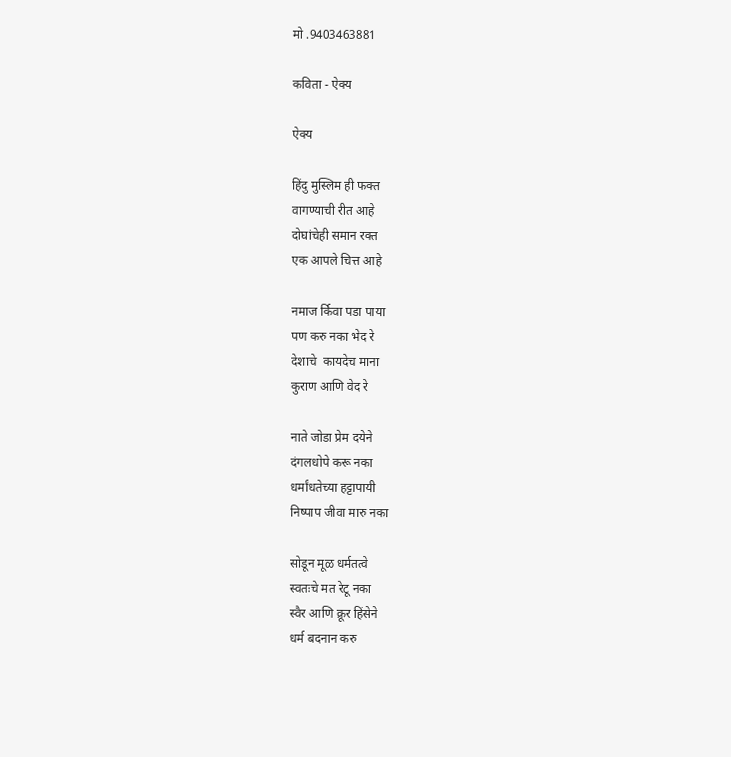मो .9403463881

कविता - ऐक्य

ऐक्य

हिंदु मुस्लिम ही फक्त
वागण्याची रीत आहे
दोघांचेही समान रक्त
एक आपले चित्त आहे

नमाज र्किवा पडा पाया
पण करु नका भेद रे
देशाचे  कायदेच माना
कुराण आणि वेद रे

नाते जोडा प्रेम दयेने
दंगलधोपे करू नका
धर्मांधतेच्या हट्टापायी
निष्पाप जीवा मारु नका

सोडून मूळ धर्मतत्वे
स्वतःचे मत रेटू नका
स्वैर आणि क्रूर हिंसेने
धर्म बदनान करु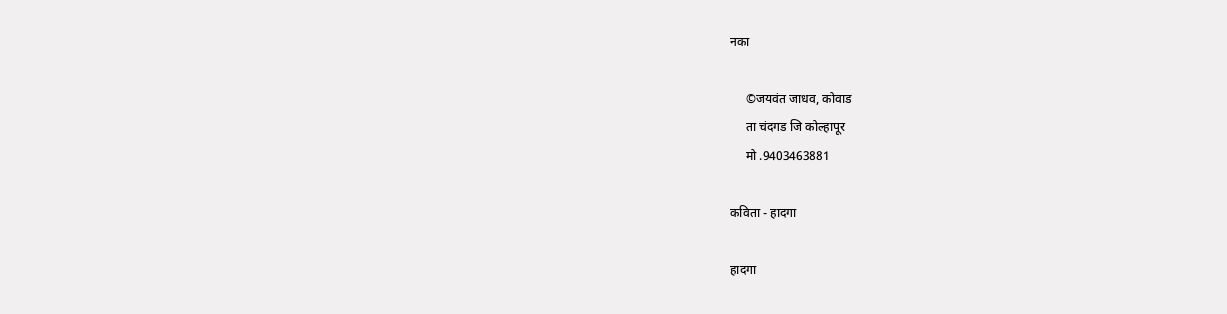नका

     ©जयवंत जाधव, कोवाड
     ता चंदगड जि कोल्हापूर
     मो .9403463881

कविता - हादगा

हादगा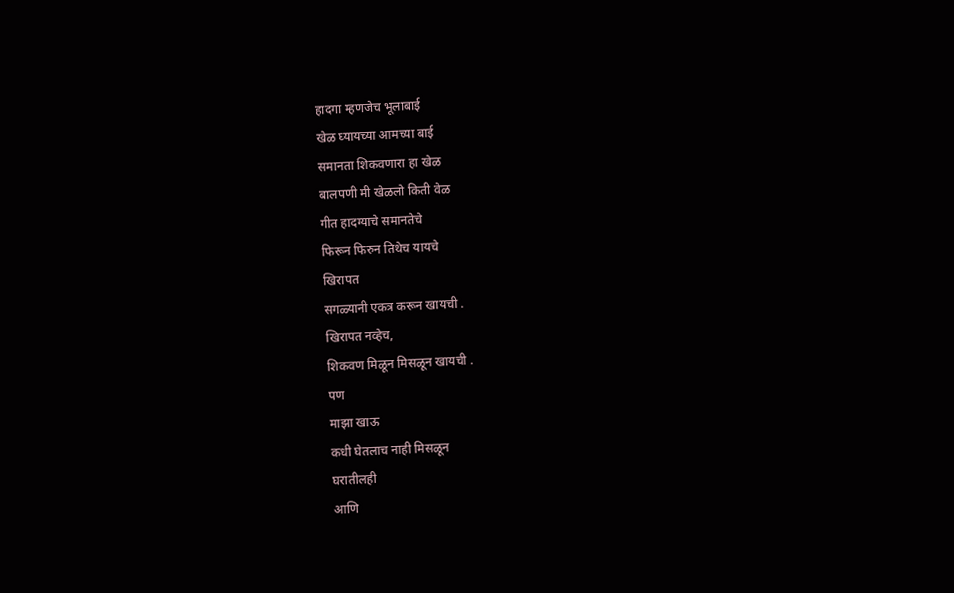हादगा म्हणजेच भूलाबाई
खेळ घ्यायच्या आमच्या बाई
समानता शिकवणारा हा खेळ
बालपणी मी खेळलो किती वेळ
गीत हादग्याचे समानतेचे
फिरून फिरुन तिथेच यायचे
खिरापत
सगळ्यानी एकत्र करून खायची .
खिरापत नव्हेच,
शिकवण मिळून मिसळून खायची .
पण
माझा खाऊ
कधी घेतलाच नाही मिसळून
घरातीलही
आणि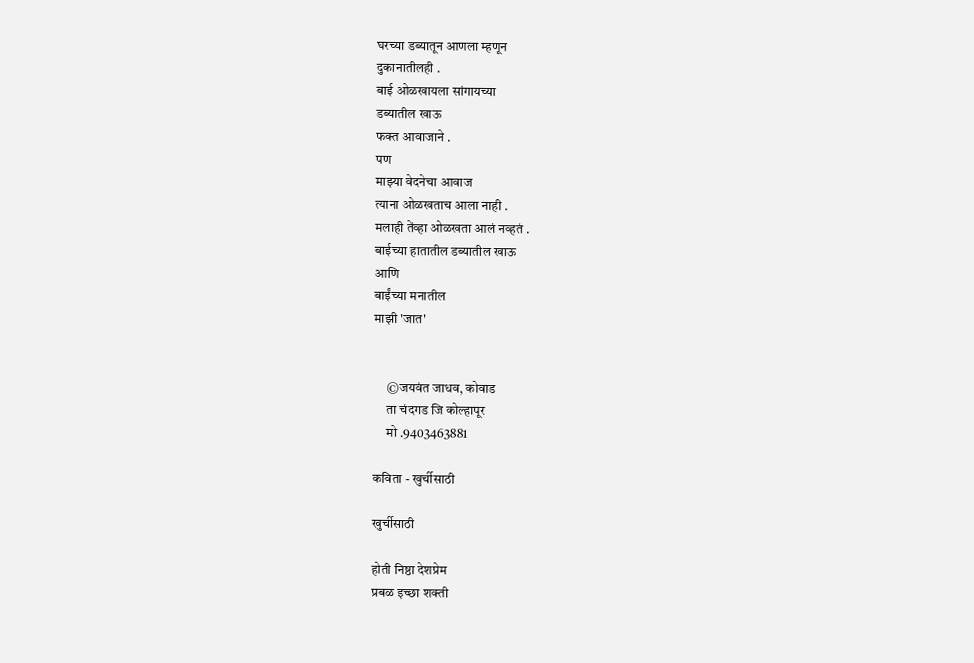घरच्या डब्यातून आणला म्हणून
दुकानातीलही .
बाई ओळखायला सांगायच्या
डब्यातील खाऊ
फक्त आवाजाने .
पण
माझ्या वेदनेचा आवाज
त्याना ओळखताच आला नाही .
मलाही तेंव्हा ओळखता आलं नव्हतं .
बाईच्या हातातील डब्यातील खाऊ
आणि
बाईंच्या मनातील
माझी 'जात'


     ©जयवंत जाधव, कोवाड
     ता चंदगड जि कोल्हापूर
     मो .9403463881

कविता - खुर्चीसाठी

खुर्चीसाठी

होती निष्ठा देशप्रेम
प्रबळ इच्छा शक्ती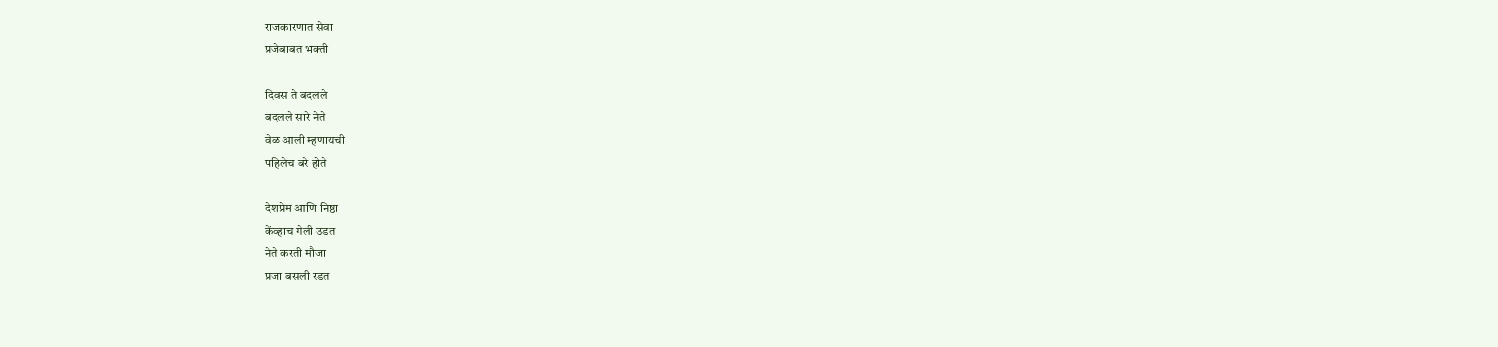राजकारणात सेवा
प्रजेबाबत भक्ती

दिवस ते बदलले
बदलले सारे नेते
वेळ आली म्हणायची
पहिलेच बरे होते

देशप्रेम आणि निष्ठा
केंव्हाच गेली उडत
नेते करती मौजा
प्रजा बसली रडत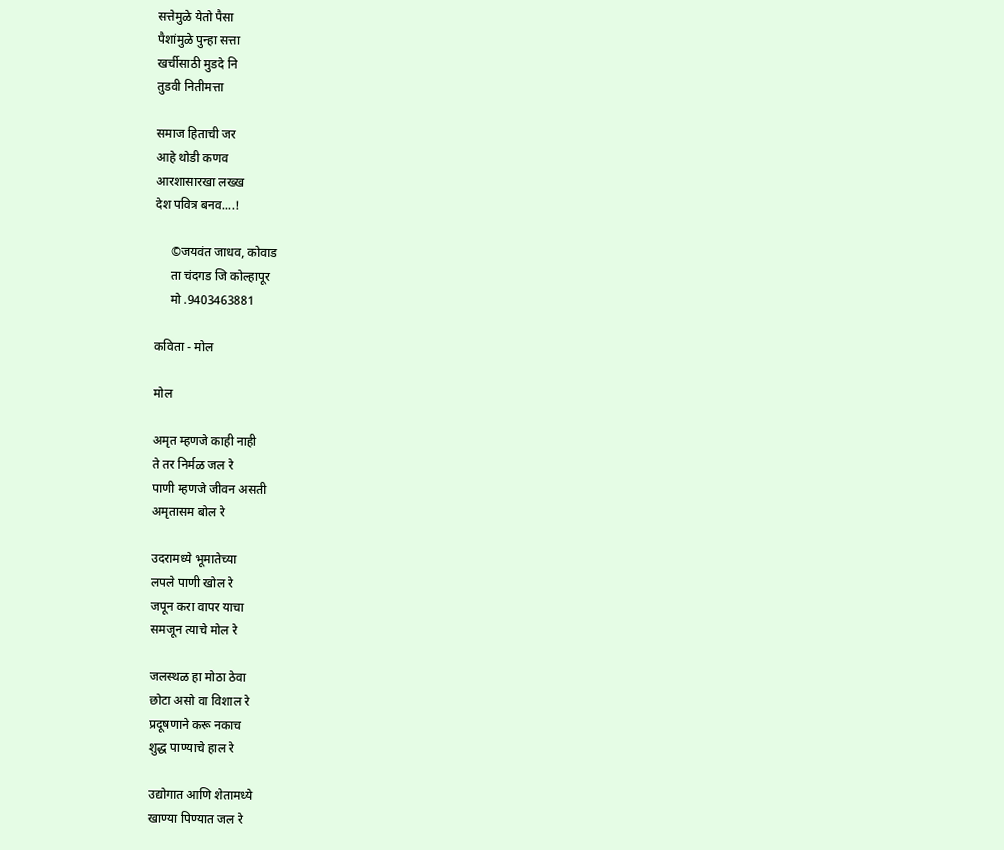सत्तेमुळे येतो पैसा
पैशांमुळे पुन्हा सत्ता
खर्चीसाठी मुडदे नि
तुडवी नितीमत्ता

समाज हिताची जर
आहे थोडी कणव
आरशासारखा लख्ख
देश पवित्र बनव....!

     ©जयवंत जाधव, कोवाड
     ता चंदगड जि कोल्हापूर
     मो .9403463881

कविता - मोल

मोल

अमृत म्हणजे काही नाही
ते तर निर्मळ जल रे
पाणी म्हणजे जीवन असती
अमृतासम बोल रे

उदरामध्ये भूमातेच्या
लपले पाणी खोल रे
जपून करा वापर याचा
समजून त्याचे मोल रे

जलस्थळ हा मोठा ठेवा
छोटा असो वा विशाल रे
प्रदूषणाने करू नकाच
शुद्ध पाण्याचे हाल रे

उद्योगात आणि शेतामध्ये
खाण्या पिण्यात जल रे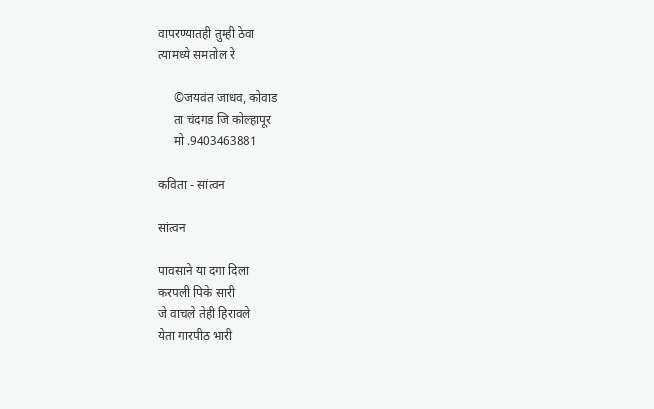वापरण्यातही तुम्ही ठेवा
त्यामध्ये समतोल रे

     ©जयवंत जाधव, कोवाड
     ता चंदगड जि कोल्हापूर
     मो .9403463881

कविता - सांत्वन

सांत्वन

पावसाने या दगा दिला
करपली पिके सारी
जे वाचले तेही हिरावले
येता गारपीठ भारी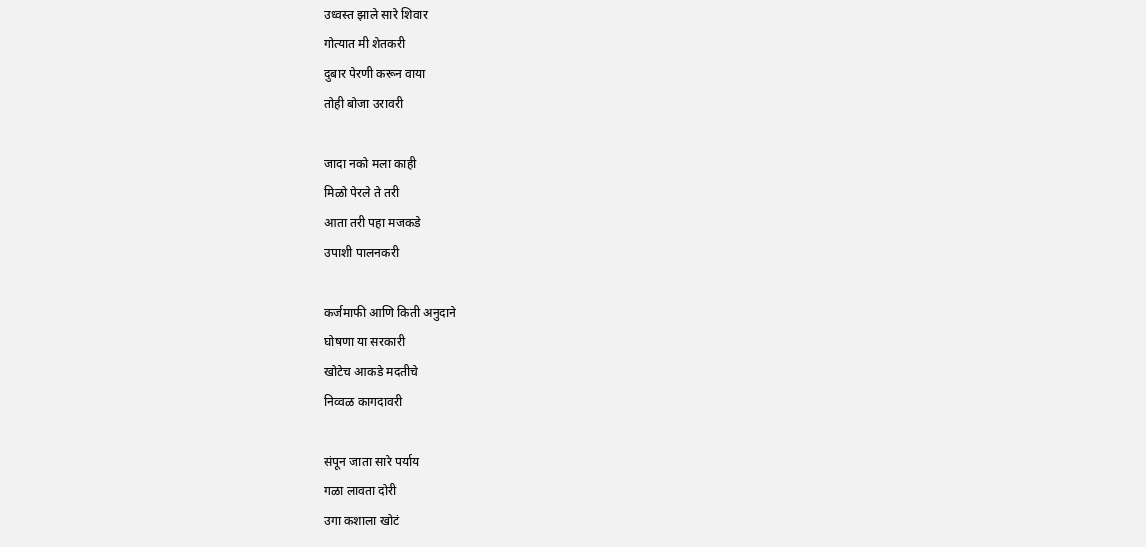उध्वस्त झाले सारे शिवार
गोत्यात मी शेतकरी
दुबार पेरणी करून वाया
तोही बोजा उरावरी

जादा नको मला काही
मिळो पेरले ते तरी
आता तरी पहा मजकडे
उपाशी पालनकरी

कर्जमाफी आणि किती अनुदाने
घोषणा या सरकारी
खोटेच आकडे मदतीचे
निव्वळ कागदावरी

संपून जाता सारे पर्याय
गळा लावता दोरी
उगा कशाला खोटं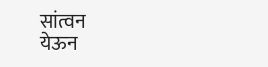सांत्वन
येऊन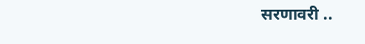सरणावरी ..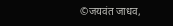©जयवंत जाधव,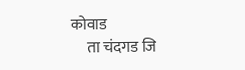कोवाड
     ता चंदगड जि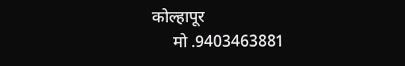कोल्हापूर
     मो .9403463881